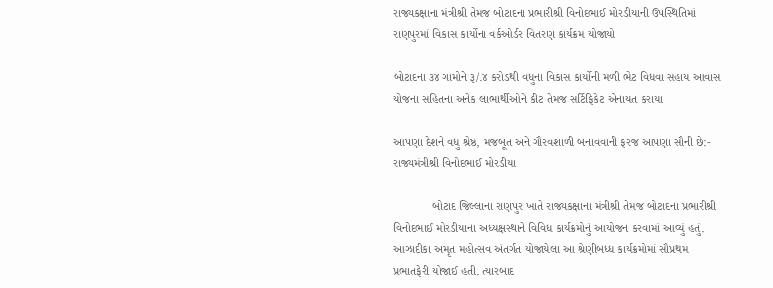રાજ્યકક્ષાના મંત્રીશ્રી તેમજ બોટાદના પ્રભારીશ્રી વિનોદભાઈ મોરડીયાની ઉપસ્થિતિમાં રાણપુરમાં વિકાસ કાર્યોના વર્કઓર્ડર વિતરણ કાર્યક્રમ યોજાયો

બોટાદના ૩૪ ગામોને રૂ/.૪ કરોડથી વધુના વિકાસ કાર્યોની મળી ભેટ વિધવા સહાય આવાસ યોજના સહિતના અનેક લાભાર્થીઓને કીટ તેમજ સર્ટિફિકેટ એનાયત કરાયા

આપણા દેશને વધુ શ્રેષ્ઠ, મજબૂત અને ગૌરવશાળી બનાવવાની ફરજ આપણા સૌની છે:- રાજ્યમંત્રીશ્રી વિનોદભાઈ મોરડીયા

            બોટાદ જિલ્લાના રાણપુર ખાતે રાજ્યકક્ષાના મંત્રીશ્રી તેમજ બોટાદના પ્રભારીશ્રી વિનોદભાઈ મોરડીયાના અધ્યક્ષસ્થાને વિવિધ કાર્યક્રમોનું આયોજન કરવામાં આવ્યું હતું. આઝાદીકા અમૃત મહોત્સવ અંતર્ગત યોજાયેલા આ શ્રેણીબધ્ધ કાર્યક્રમોમાં સૌપ્રથમ પ્રભાતફેરી યોજાઈ હતી. ત્યારબાદ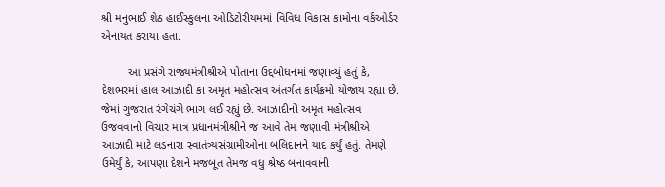શ્રી મનુભાઈ શેઠ હાઈસ્કુલના ઓડિટોરીયમમાં વિવિધ વિકાસ કામોના વર્કઓર્ડર એનાયત કરાયા હતા.

        આ પ્રસંગે રાજ્યમંત્રીશ્રીએ પોતાના ઉદ્દબોધનમાં જણાવ્યું હતું કે, દેશભરમાં હાલ આઝાદી કા અમૃત મહોત્સવ અંતર્ગત કાર્યક્રમો યોજાય રહ્યા છે. જેમાં ગુજરાત રંગેચંગે ભાગ લઈ રહ્યું છે. આઝાદીનો અમૃત મહોત્સવ ઉજવવાનો વિચાર માત્ર પ્રધાનમંત્રીશ્રીને જ આવે તેમ જણાવી મંત્રીશ્રીએ આઝાદી માટે લડનારા સ્વાતંત્ર્યસંગ્રામીઓના બલિદાનને યાદ કર્યું હતું. તેમણે ઉમેર્યું કે, આપણા દેશને મજબૂત તેમજ વધુ શ્રેષ્ઠ બનાવવાની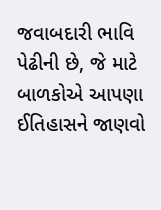જવાબદારી ભાવિ પેઢીની છે, જે માટે બાળકોએ આપણા ઈતિહાસને જાણવો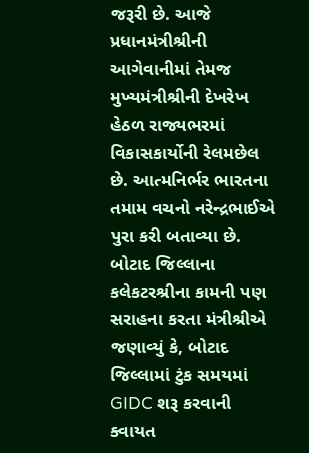જરૂરી છે. આજે પ્રધાનમંત્રીશ્રીની આગેવાનીમાં તેમજ મુખ્યમંત્રીશ્રીની દેખરેખ હેઠળ રાજ્યભરમાં વિકાસકાર્યોની રેલમછેલ છે. આત્મનિર્ભર ભારતના તમામ વચનો નરેન્દ્રભાઈએ પુરા કરી બતાવ્યા છે. બોટાદ જિલ્લાના કલેકટરશ્રીના કામની પણ સરાહના કરતા મંત્રીશ્રીએ જણાવ્યું કે, બોટાદ જિલ્લામાં ટુંક સમયમાં GIDC શરૂ કરવાની ક્વાયત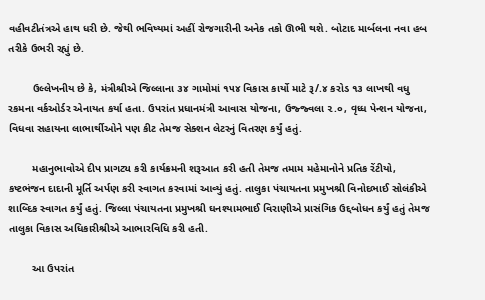વહીવટીતંત્રએ હાથ ધરી છે. જેથી ભવિષ્યમાં અહીં રોજગારીની અનેક તકો ઊભી થશે. બોટાદ માર્બલના નવા હબ તરીકે ઉભરી રહ્યું છે.

        ઉલ્લેખનીય છે કે, મંત્રીશ્રીએ જિલ્લાના ૩૪ ગામોમાં ૧૫૪ વિકાસ કાર્યો માટે રૂ/.૪ કરોડ ૧૩ લાખથી વધુ રકમના વર્કઓર્ડર એનાયત કર્યા હતા. ઉપરાંત પ્રધાનમંત્રી આવાસ યોજના, ઉજ્જ્વલા ૨.૦, વૃધ્ધ પેન્શન યોજના, વિધવા સહાયના લાભાર્થીઓને પણ કીટ તેમજ સેક્શન લેટરનું વિતરણ કર્યું હતું.

        મહાનુભાવોએ દીપ પ્રાગટ્ય કરી કાર્યક્રમની શરૂઆત કરી હતી તેમજ તમામ મહેમાનોને પ્રતિક રેંટીયો, કષ્ટભંજન દાદાની મૂર્તિ અર્પણ કરી સ્વાગત કરવામાં આવ્યું હતું. તાલુકા પંચાયતના પ્રમુખશ્રી વિનોદભાઈ સોલંકીએ શાબ્દિક સ્વાગત કર્યું હતું. જિલ્લા પંચાયતના પ્રમુખશ્રી ઘનશ્યામભાઈ વિરાણીએ પ્રાસંગિક ઉદ્દબોધન કર્યું હતું તેમજ તાલુકા વિકાસ અધિકારીશ્રીએ આભારવિધિ કરી હતી.

        આ ઉપરાંત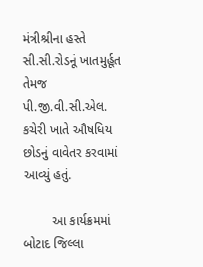મંત્રીશ્રીના હસ્તે સી.સી.રોડનૂં ખાતમુર્હૂત તેમજ પી.જી.વી.સી.એલ. કચેરી ખાતે ઔષધિય છોડનું વાવેતર કરવામાં આવ્યું હતું.

        આ કાર્યક્રમમાં બોટાદ જિલ્લા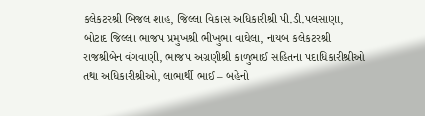કલેકટરશ્રી બિજલ શાહ, જિલ્લા વિકાસ અધિકારીશ્રી પી.ડી.પલસાણા, બોટાદ જિલ્લા ભાજપ પ્રમુખશ્રી ભીખુભા વાઘેલા, નાયબ કલેકટરશ્રી રાજશ્રીબેન વંગવાણી, ભાજપ અગ્રણીશ્રી કાળુભાઈ સહિતના પદાધિકારીશ્રીઓ તથા અધિકારીશ્રીઓ, લાભાર્થી ભાઈ – બહેનો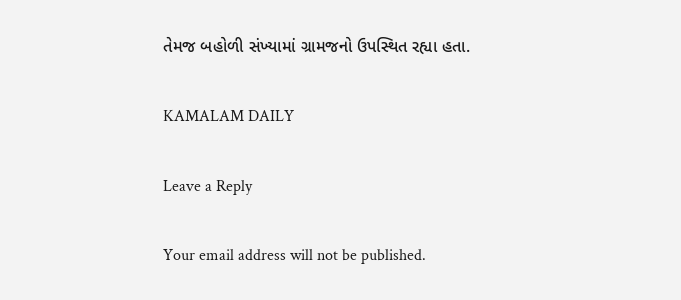તેમજ બહોળી સંખ્યામાં ગ્રામજનો ઉપસ્થિત રહ્યા હતા.

KAMALAM DAILY

Leave a Reply

Your email address will not be published.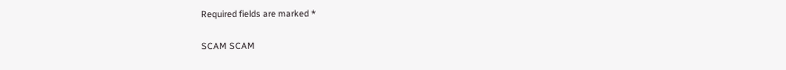Required fields are marked *

SCAM SCAM